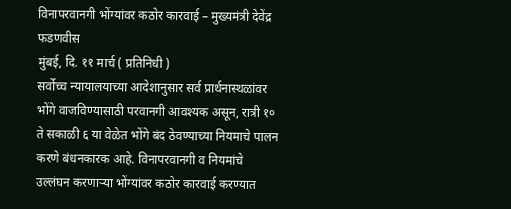विनापरवानगी भोंग्यांवर कठोर कारवाई – मुख्यमंत्री देवेंद्र फडणवीस
मुंबई, दि. ११ मार्च ( प्रतिनिधी )
सर्वोच्च न्यायालयाच्या आदेशानुसार सर्व प्रार्थनास्थळांवर भोंगे वाजविण्यासाठी परवानगी आवश्यक असून, रात्री १० ते सकाळी ६ या वेळेत भोंगे बंद ठेवण्याच्या नियमाचे पालन करणे बंधनकारक आहे. विनापरवानगी व नियमांचे उल्लंघन करणाऱ्या भोंग्यांवर कठोर कारवाई करण्यात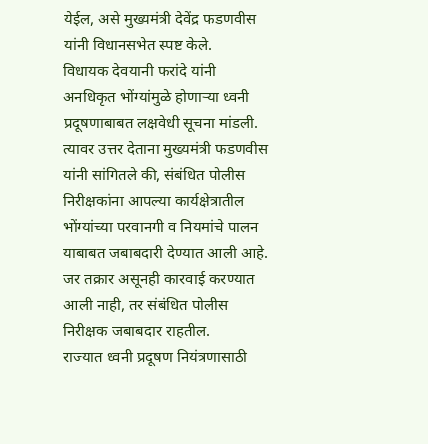येईल, असे मुख्यमंत्री देवेंद्र फडणवीस यांनी विधानसभेत स्पष्ट केले.
विधायक देवयानी फरांदे यांनी अनधिकृत भोंग्यांमुळे होणाऱ्या ध्वनी प्रदूषणाबाबत लक्षवेधी सूचना मांडली. त्यावर उत्तर देताना मुख्यमंत्री फडणवीस यांनी सांगितले की, संबंधित पोलीस निरीक्षकांना आपल्या कार्यक्षेत्रातील भोंग्यांच्या परवानगी व नियमांचे पालन याबाबत जबाबदारी देण्यात आली आहे. जर तक्रार असूनही कारवाई करण्यात आली नाही, तर संबंधित पोलीस निरीक्षक जबाबदार राहतील.
राज्यात ध्वनी प्रदूषण नियंत्रणासाठी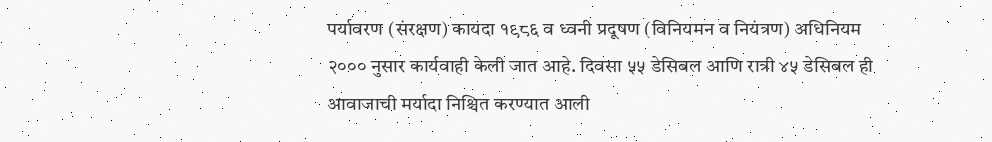पर्यावरण (संरक्षण) कायदा १९८६ व ध्वनी प्रदूषण (विनियमन व नियंत्रण) अधिनियम २००० नुसार कार्यवाही केली जात आहे. दिवसा ५५ डेसिबल आणि रात्री ४५ डेसिबल ही आवाजाची मर्यादा निश्चित करण्यात आली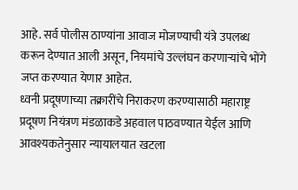आहे. सर्व पोलीस ठाण्यांना आवाज मोजण्याची यंत्रे उपलब्ध करून देण्यात आली असून, नियमांचे उल्लंघन करणाऱ्यांचे भोंगे जप्त करण्यात येणार आहेत.
ध्वनी प्रदूषणाच्या तक्रारींचे निराकरण करण्यासाठी महाराष्ट्र प्रदूषण नियंत्रण मंडळाकडे अहवाल पाठवण्यात येईल आणि आवश्यकतेनुसार न्यायालयात खटला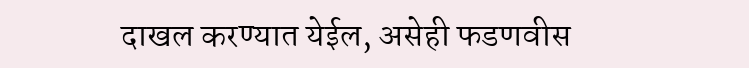दाखल करण्यात येईल, असेही फडणवीस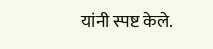यांनी स्पष्ट केले.